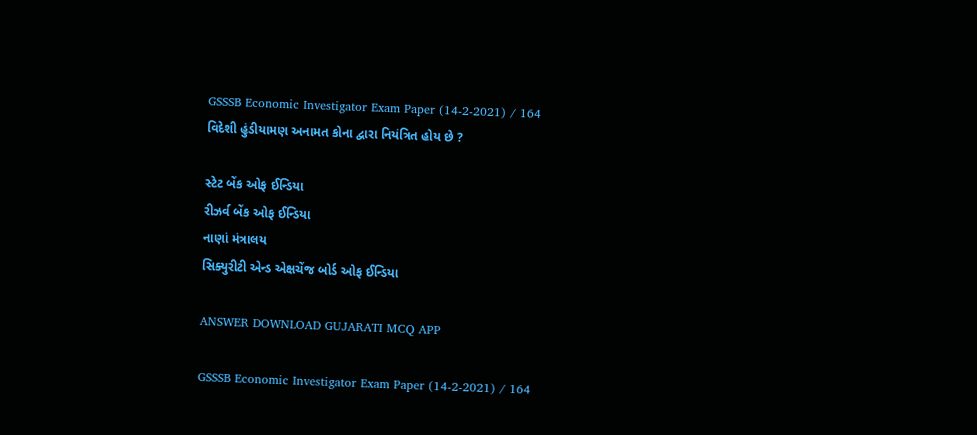GSSSB Economic Investigator Exam Paper (14-2-2021) / 164
વિદેશી હુંડીયામણ અનામત કોના દ્વારા નિયંત્રિત હોય છે ?

સ્ટેટ બેંક ઓફ ઈન્ડિયા
રીઝર્વ બેંક ઓફ ઈન્ડિયા
નાણાં મંત્રાલય
સિક્યુરીટી એન્ડ એક્ષચેંજ બોર્ડ ઓફ ઈન્ડિયા

ANSWER DOWNLOAD GUJARATI MCQ APP

GSSSB Economic Investigator Exam Paper (14-2-2021) / 164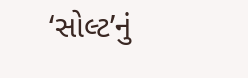‘સોલ્ટ’નું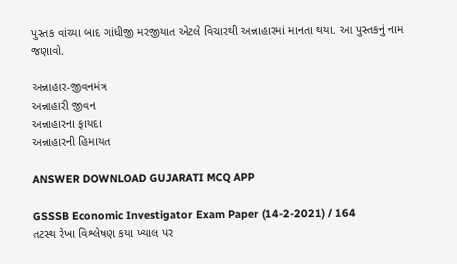પુસ્તક વાંચ્યા બાદ ગાંધીજી મરજીયાત એટલે વિચારથી અન્નાહારમાં માનતા થયા. આ પુસ્તકનું નામ જણાવો.

અન્નાહાર-જીવનમંત્ર
અન્નાહારી જીવન
અન્નાહારના ફાયદા
અન્નાહારની હિમાયત

ANSWER DOWNLOAD GUJARATI MCQ APP

GSSSB Economic Investigator Exam Paper (14-2-2021) / 164
તટસ્થ રેખા વિશ્લેષણ કયા ખ્યાલ પર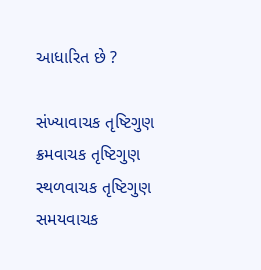આધારિત છે ?

સંખ્યાવાચક તૃષ્ટિગુણ
ક્રમવાચક તૃષ્ટિગુણ
સ્થળવાચક તૃષ્ટિગુણ
સમયવાચક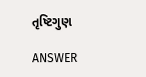તૃષ્ટિગુણ

ANSWER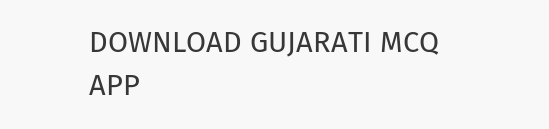DOWNLOAD GUJARATI MCQ APP